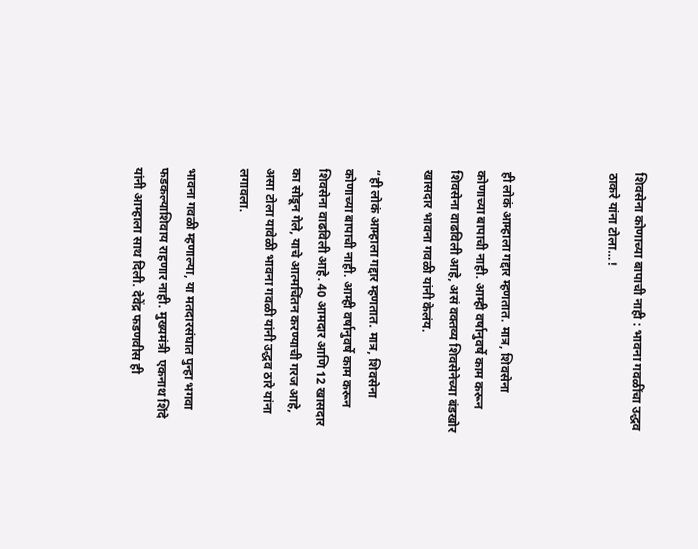शिवसेना कोणाच्या बापाची नाही : भावना गवळींचा उद्धव ठाकरे यांना टोला…!



ही लोकं आम्हाला गद्दार म्हणतात. मात्र, शिवसेना कोणाच्या बापाची नाही. आम्ही वर्षानुवर्षे काम करून शिवसेना वाढविली आहे, असं वक्तव्य शिवसेनेच्या बंडखोर खासदार भावना गवळी यांनी केलंय.

“ही लोकं आम्हाला गद्दार म्हणतात. मात्र, शिवसेना कोणाच्या बापाची नाही. आम्ही वर्षानुवर्षे काम करून शिवसेना वाढविली आहे. 40 आमदार आणि 12 खासदार का सोडून गेले, याचे आत्मचिंतन करण्याची गरज आहे, असा टोला यावेळी भावना गवळी यांनी उद्धव ठारे यांना लगावला.

भावना गवळी म्हणाल्या, या मतदारसंघात पुन्हा भगवा फडकल्याशिवाय राहणार नाही. मुख्यमंत्री  एकनाथ शिंदे यांनी आम्हाला साथ दिली. देवेंद्र फडणवीस ही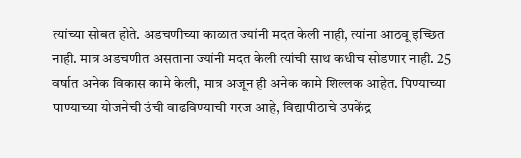त्यांच्या सोबत होते. अडचणीच्या काळात ज्यांनी मदत केली नाही, त्यांना आठवू इच्छित नाही. मात्र अडचणीत असताना ज्यांनी मदत केली त्यांची साथ कधीच सोडणार नाही. 25 वर्षात अनेक विकास कामे केली, मात्र अजून ही अनेक कामे शिल्लक आहेत. पिण्याच्या पाण्याच्या योजनेची उंची वाढविण्याची गरज आहे, विद्यापीठाचे उपकेंद्र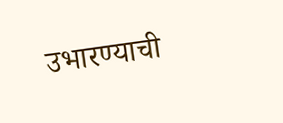उभारण्याची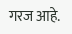गरज आहे.